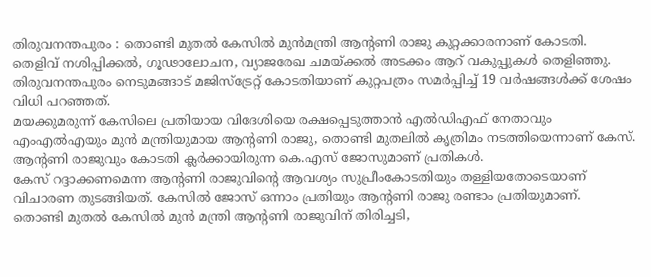തിരുവനന്തപുരം : തൊണ്ടി മുതൽ കേസിൽ മുൻമന്ത്രി ആൻ്റണി രാജു കുറ്റക്കാരനാണ് കോടതി.
തെളിവ് നശിപ്പിക്കൽ, ഗൂഢാലോചന, വ്യാജരേഖ ചമയ്ക്കൽ അടക്കം ആറ് വകുപ്പുകൾ തെളിഞ്ഞു.
തിരുവനന്തപുരം നെടുമങ്ങാട് മജിസ്ട്രേറ്റ് കോടതിയാണ് കുറ്റപത്രം സമർപ്പിച്ച് 19 വർഷങ്ങൾക്ക് ശേഷം വിധി പറഞ്ഞത്.
മയക്കുമരുന്ന് കേസിലെ പ്രതിയായ വിദേശിയെ രക്ഷപ്പെടുത്താൻ എൽഡിഎഫ് നേതാവും എംഎൽഎയും മുൻ മന്ത്രിയുമായ ആൻ്റണി രാജു, തൊണ്ടി മുതലിൽ കൃത്രിമം നടത്തിയെന്നാണ് കേസ്.
ആൻ്റണി രാജുവും കോടതി ക്ലർക്കായിരുന്ന കെ.എസ് ജോസുമാണ് പ്രതികൾ.
കേസ് റദ്ദാക്കണമെന്ന ആൻ്റണി രാജുവിന്റെ ആവശ്യം സുപ്രീംകോടതിയും തള്ളിയതോടെയാണ് വിചാരണ തുടങ്ങിയത്. കേസിൽ ജോസ് ഒന്നാം പ്രതിയും ആൻ്റണി രാജു രണ്ടാം പ്രതിയുമാണ്.
തൊണ്ടി മുതൽ കേസിൽ മുൻ മന്ത്രി ആൻ്റണി രാജുവിന് തിരിച്ചടി,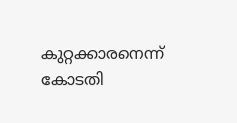കുറ്റക്കാരനെന്ന് കോടതി